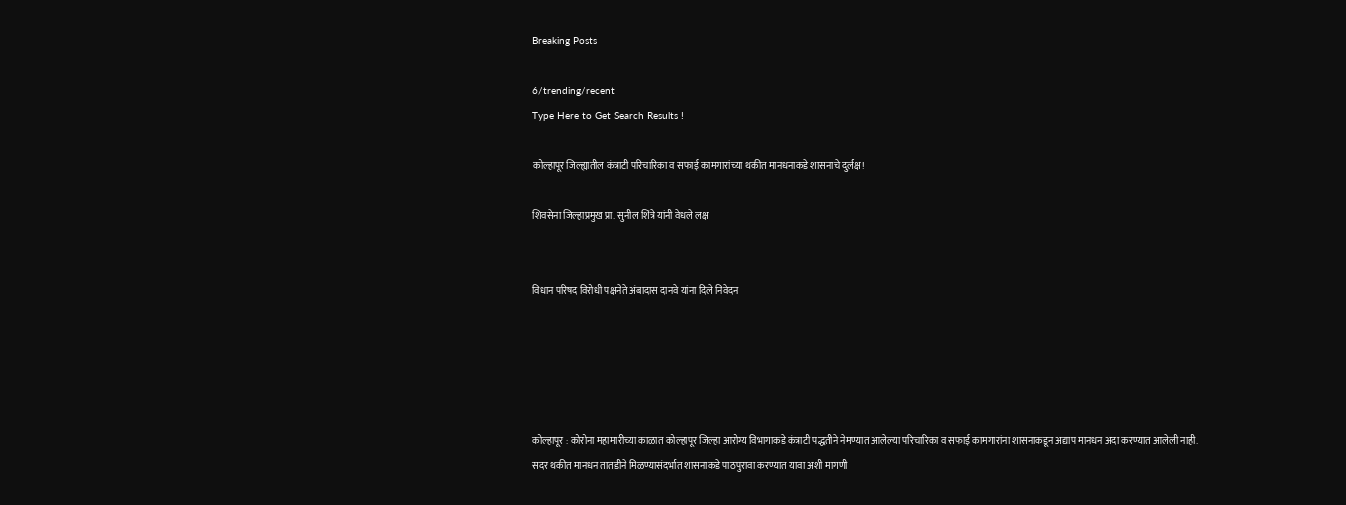Breaking Posts

6/trending/recent
Type Here to Get Search Results !

कोल्हापूर जिल्ह्यातील कंत्राटी परिचारिका व सफाई कामगारांच्या थकीत मानधनाकडे शासनाचे दुर्लक्ष!

शिवसेना जिल्हाप्रमुख प्रा. सुनील शिंत्रे यांनी वेधले लक्ष


विधान परिषद विरोधी पक्षनेते अंबादास दानवे यांना दिले निवेदन





कोल्हापूर : कोरोना महामारीच्या काळात कोल्हापूर जिल्हा आरोग्य विभागाकडे कंत्राटी पद्धतीने नेमण्यात आलेल्या परिचारिका व सफाई कामगारांना शासनाकडून अद्याप मानधन अदा करण्यात आलेली नाही. सदर थकीत मानधन तातडीने मिळण्यासंदर्भात शासनाकडे पाठपुरावा करण्यात यावा अशी मागणी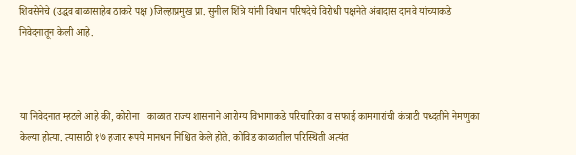शिवसेनेचे (उद्धव बाळासाहेब ठाकरे पक्ष )जिल्हाप्रमुख प्रा. सुनील शिंत्रे यांनी विधान परिषदेचे विरोधी पक्षनेते अंबादास दानवे यांच्याकडे निवेदनातून केली आहे.



या निवेदनात म्हटले आहे की, कोरोना   काळात राज्य शासनाने आरोग्य विभागाकडे परिचारिका व सफाई कामगारांची कंत्राटी पध्दतीने नेमणुका केल्या होत्या. त्यासाठी १७ हजार रूपये मानधन निश्चित केले होते. कोविड काळातील परिस्थिती अत्यंत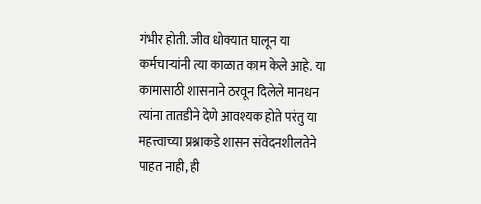गंभीर होती. जीव धोक्यात घालून या कर्मचाऱ्यांनी त्या काळात काम केले आहे. या कामासाठी शासनाने ठरवून दिलेले मानधन त्यांना तातडीने देणे आवश्यक होते परंतु या महत्त्वाच्या प्रश्नाकडे शासन संवेदनशीलतेने पाहत नाही, ही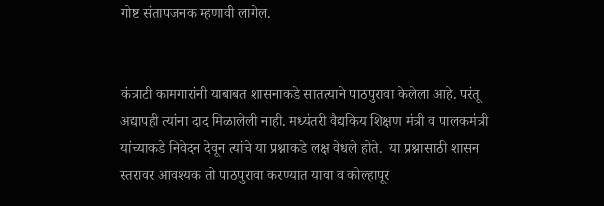गोष्ट संतापजनक म्हणावी लागेल.


कंत्राटी कामगारांनी याबाबत शासनाकडे सातत्याने पाठपुरावा केलेला आहे. परंतू अद्यापही त्यांना दाद मिळालेली नाही. मध्यंतरी वैद्यकिय शिक्षण मंत्री व पालकमंत्री यांच्याकडे निवेदन देवून त्यांचे या प्रश्नाकडे लक्ष वेधले होते.  या प्रश्नासाठी शासन स्तरावर आवश्यक तो पाठपुरावा करण्यात यावा व कोल्हापूर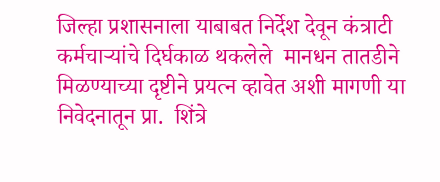जिल्हा प्रशासनाला याबाबत निर्देश देवून कंत्राटी कर्मचाऱ्यांचे दिर्घकाळ थकलेले  मानधन तातडीने मिळण्याच्या दृष्टीने प्रयत्न व्हावेत अशी मागणी या निवेदनातून प्रा.  शिंत्रे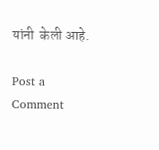यांनी  केली आहे.

Post a Comment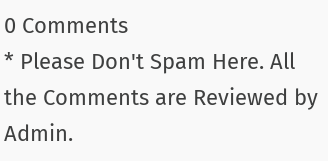0 Comments
* Please Don't Spam Here. All the Comments are Reviewed by Admin.